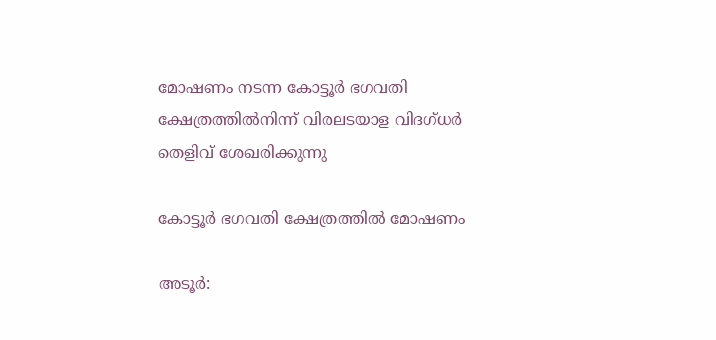മോഷണം നടന്ന കോട്ടൂർ ഭഗവതി ക്ഷേത്രത്തിൽനിന്ന് വിരലടയാള വിദഗ്ധർ തെളിവ് ശേഖരിക്കുന്നു

കോട്ടൂർ ഭഗവതി ക്ഷേത്രത്തിൽ മോഷണം

അടൂർ: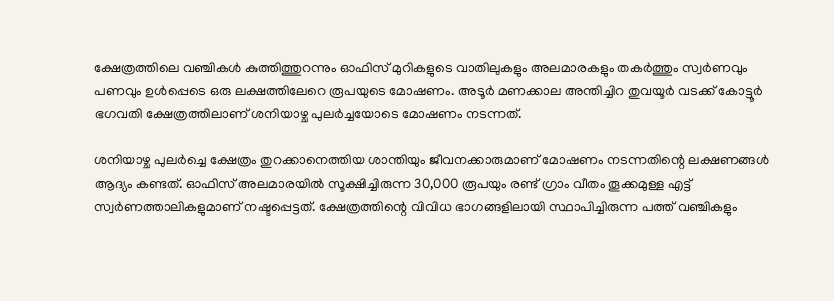ക്ഷേത്രത്തിലെ വഞ്ചികൾ കുത്തിത്തുറന്നും ഓഫിസ് മുറികളുടെ വാതിലുകളും അലമാരകളും തകർത്തും സ്വർണവും പണവും ഉൾപ്പെടെ ഒരു ലക്ഷത്തിലേറെ രൂപയുടെ മോഷണം. അടൂർ മണക്കാല അന്തിച്ചിറ തുവയൂർ വടക്ക് കോട്ടൂർ ഭഗവതി ക്ഷേത്രത്തിലാണ് ശനിയാഴ്ച പുലർച്ചയോടെ മോഷണം നടന്നത്.

ശനിയാഴ്ച പുലർച്ചെ ക്ഷേത്രം തുറക്കാനെത്തിയ ശാന്തിയും ജീവനക്കാരുമാണ് മോഷണം നടന്നതിന്റെ ലക്ഷണങ്ങൾ ആദ്യം കണ്ടത്. ഓഫിസ് അലമാരയിൽ സൂക്ഷിച്ചിരുന്ന 30,000 രൂപയും രണ്ട് ഗ്രാം വീതം തൂക്കമുള്ള എട്ട് സ്വർണത്താലികളുമാണ് നഷ്ടപ്പെട്ടത്. ക്ഷേത്രത്തിന്റെ വിവിധ ഭാഗങ്ങളിലായി സ്ഥാപിച്ചിരുന്ന പത്ത് വഞ്ചികളും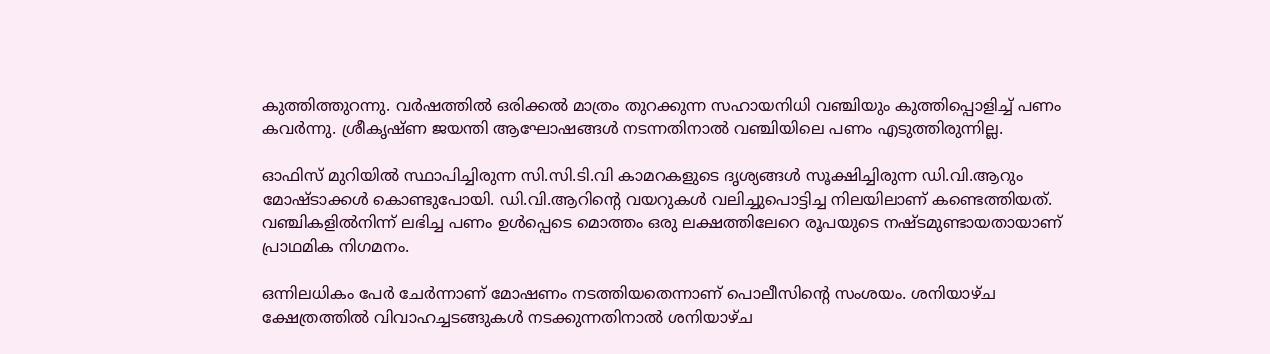കുത്തിത്തുറന്നു. വർഷത്തിൽ ഒരിക്കൽ മാത്രം തുറക്കുന്ന സഹായനിധി വഞ്ചിയും കുത്തിപ്പൊളിച്ച് പണം കവർന്നു. ശ്രീകൃഷ്ണ ജയന്തി ആഘോഷങ്ങൾ നടന്നതിനാൽ വഞ്ചിയിലെ പണം എടുത്തിരുന്നില്ല.

ഓഫിസ് മുറിയിൽ സ്ഥാപിച്ചിരുന്ന സി.സി.ടി.വി കാമറകളുടെ ദൃശ്യങ്ങൾ സൂക്ഷിച്ചിരുന്ന ഡി.വി.ആറും മോഷ്ടാക്കൾ കൊണ്ടുപോയി. ഡി.വി.ആറിന്റെ വയറുകൾ വലിച്ചുപൊട്ടിച്ച നിലയിലാണ് കണ്ടെത്തിയത്. വഞ്ചികളിൽനിന്ന് ലഭിച്ച പണം ഉൾപ്പെടെ മൊത്തം ഒരു ലക്ഷത്തിലേറെ രൂപയുടെ നഷ്ടമുണ്ടായതായാണ് പ്രാഥമിക നിഗമനം.

ഒന്നിലധികം പേർ ചേർന്നാണ് മോഷണം നടത്തിയതെന്നാണ് പൊലീസിന്റെ സംശയം. ശനിയാഴ്ച ക്ഷേത്രത്തിൽ വിവാഹച്ചടങ്ങുകൾ നടക്കുന്നതിനാൽ ശനിയാഴ്ച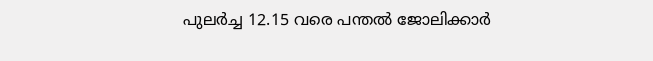പുലർച്ച 12.15 വരെ പന്തൽ ജോലിക്കാർ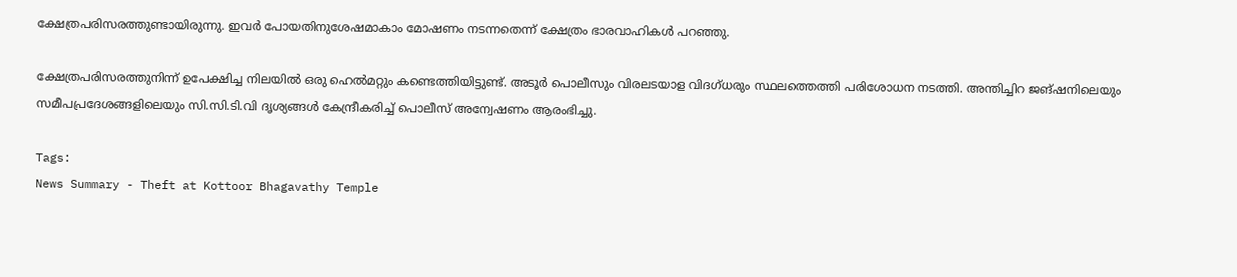ക്ഷേത്രപരിസരത്തുണ്ടായിരുന്നു. ഇവർ പോയതിനുശേഷമാകാം മോഷണം നടന്നതെന്ന് ക്ഷേത്രം ഭാരവാഹികൾ പറഞ്ഞു.

ക്ഷേത്രപരിസരത്തുനിന്ന് ഉപേക്ഷിച്ച നിലയിൽ ഒരു ഹെൽമറ്റും കണ്ടെത്തിയിട്ടുണ്ട്. അടൂർ പൊലീസും വിരലടയാള വിദഗ്ധരും സ്ഥലത്തെത്തി പരിശോധന നടത്തി. അന്തിച്ചിറ ജങ്ഷനിലെയും സമീപപ്രദേശങ്ങളിലെയും സി.സി.ടി.വി ദൃശ്യങ്ങൾ കേന്ദ്രീകരിച്ച് പൊലീസ് അന്വേഷണം ആരംഭിച്ചു.

Tags:
News Summary - Theft at Kottoor Bhagavathy Temple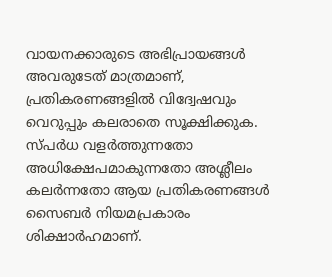വായനക്കാരുടെ അഭിപ്രായങ്ങള്‍ അവരുടേത് മാത്രമാണ്, പ്രതികരണങ്ങളിൽ വിദ്വേഷവും വെറുപ്പും കലരാതെ സൂക്ഷിക്കുക. സ്പർധ വളർത്തുന്നതോ അധിക്ഷേപമാകുന്നതോ അശ്ലീലം കലർന്നതോ ആയ പ്രതികരണങ്ങൾ സൈബർ നിയമപ്രകാരം ശിക്ഷാർഹമാണ്.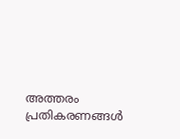അത്തരം പ്രതികരണങ്ങൾ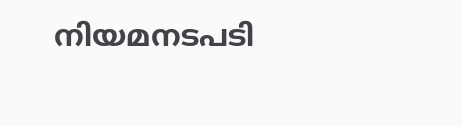നിയമനടപടി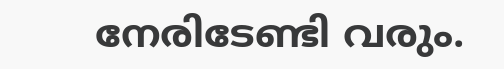നേരിടേണ്ടി വരും.